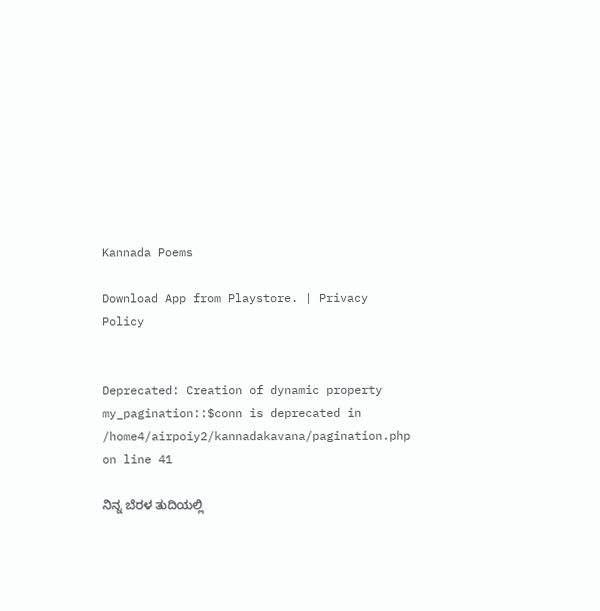Kannada Poems

Download App from Playstore. | Privacy Policy


Deprecated: Creation of dynamic property my_pagination::$conn is deprecated in /home4/airpoiy2/kannadakavana/pagination.php on line 41

ನಿನ್ನ ಬೆರಳ ತುದಿಯಲ್ಲಿ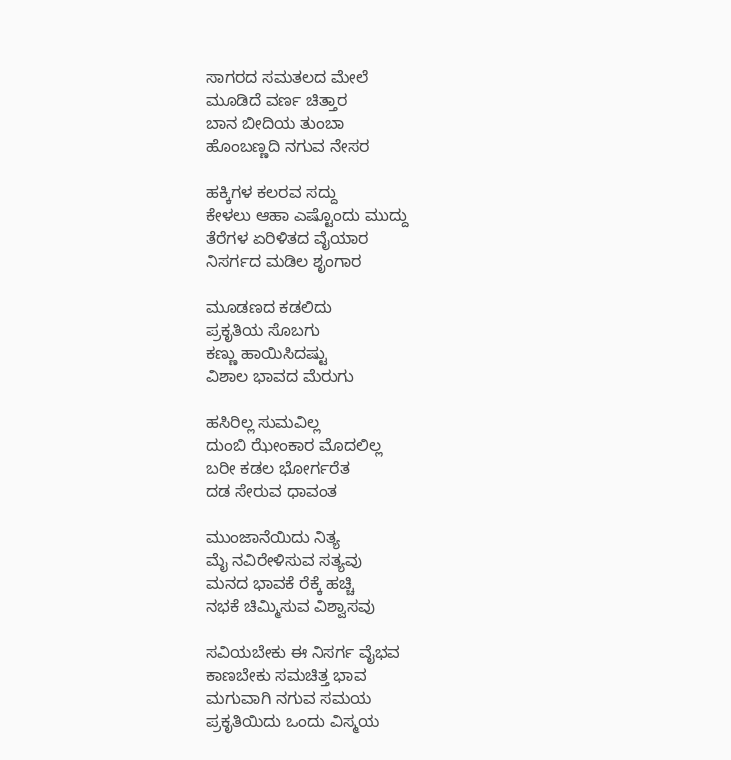ಸಾಗರದ ಸಮತಲದ ಮೇಲೆ
ಮೂಡಿದೆ ವರ್ಣ ಚಿತ್ತಾರ
ಬಾನ ಬೀದಿಯ ತುಂಬಾ
ಹೊಂಬಣ್ಣದಿ ನಗುವ ನೇಸರ

ಹಕ್ಕಿಗಳ ಕಲರವ ಸದ್ದು
ಕೇಳಲು ಆಹಾ ಎಷ್ಟೊಂದು ಮುದ್ದು
ತೆರೆಗಳ ಏರಿಳಿತದ ವೈಯಾರ
ನಿಸರ್ಗದ ಮಡಿಲ ಶೃಂಗಾರ

ಮೂಡಣದ ಕಡಲಿದು
ಪ್ರಕೃತಿಯ ಸೊಬಗು
ಕಣ್ಣು ಹಾಯಿಸಿದಷ್ಟು
ವಿಶಾಲ ಭಾವದ ಮೆರುಗು

ಹಸಿರಿಲ್ಲ ಸುಮವಿಲ್ಲ
ದುಂಬಿ ಝೇಂಕಾರ ಮೊದಲಿಲ್ಲ
ಬರೀ ಕಡಲ ಭೋರ್ಗರೆತ
ದಡ ಸೇರುವ ಧಾವಂತ

ಮುಂಜಾನೆಯಿದು ನಿತ್ಯ
ಮೈ ನವಿರೇಳಿಸುವ ಸತ್ಯವು
ಮನದ ಭಾವಕೆ ರೆಕ್ಕೆ ಹಚ್ಚಿ
ನಭಕೆ ಚಿಮ್ಮಿಸುವ ವಿಶ್ವಾಸವು

ಸವಿಯಬೇಕು ಈ ನಿಸರ್ಗ ವೈಭವ
ಕಾಣಬೇಕು ಸಮಚಿತ್ತ ಭಾವ
ಮಗುವಾಗಿ ನಗುವ ಸಮಯ
ಪ್ರಕೃತಿಯಿದು ಒಂದು ವಿಸ್ಮಯ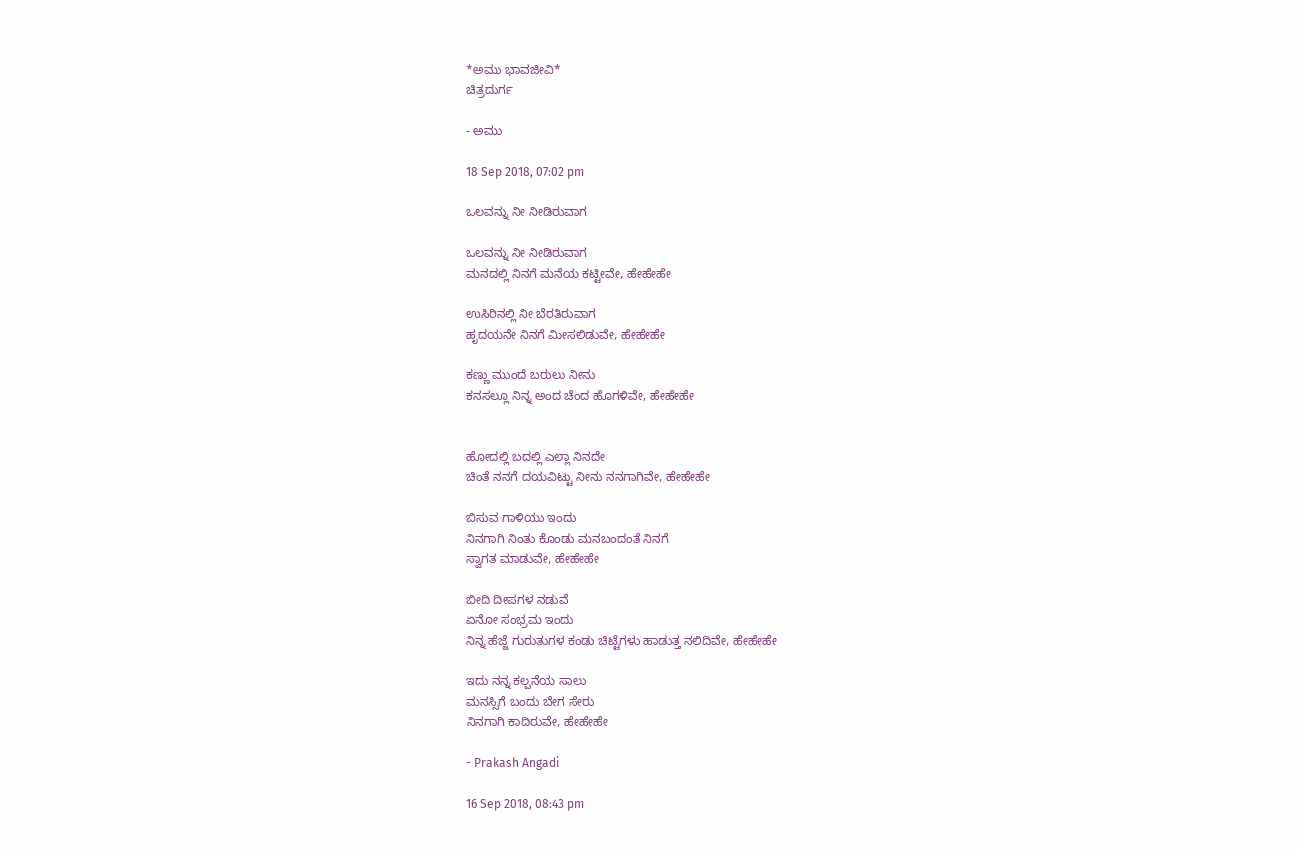*ಅಮು ಭಾವಜೀವಿ*
ಚಿತ್ರದುರ್ಗ

- ಅಮು

18 Sep 2018, 07:02 pm

ಒಲವನ್ನು ನೀ ನೀಡಿರುವಾಗ

ಒಲವನ್ನು ನೀ ನೀಡಿರುವಾಗ
ಮನದಲ್ಲಿ ನಿನಗೆ ಮನೆಯ ಕಟ್ಟೀವೇ, ಹೇಹೇಹೇ

ಉಸಿರಿನಲ್ಲಿ ನೀ ಬೆರತಿರುವಾಗ
ಹೃದಯನೇ ನಿನಗೆ ಮೀಸಲಿಡುವೇ, ಹೇಹೇಹೇ

ಕಣ್ಣು ಮುಂದೆ ಬರುಲು ನೀನು
ಕನಸಲ್ಲೂ ನಿನ್ನ ಅಂದ ಚೆಂದ ಹೊಗಳಿವೇ, ಹೇಹೇಹೇ


ಹೋದಲ್ಲಿ ಬದಲ್ಲಿ ಎಲ್ಲಾ ನಿನದೇ
ಚಿಂತೆ ನನಗೆ ದಯವಿಟ್ಟು ನೀನು ನನಗಾಗಿವೇ, ಹೇಹೇಹೇ

ಬಿಸುವ ಗಾಳಿಯು ಇಂದು
ನಿನಗಾಗಿ ನಿಂತು ಕೊಂಡು ಮನಬಂದಂತೆ ನಿನಗೆ
ಸ್ವಾಗತ ಮಾಡುವೇ, ಹೇಹೇಹೇ

ಬೀದಿ ದೀಪಗಳ ನಡುವೆ
ಏನೋ ಸಂಭ್ರಮ ಇಂದು
ನಿನ್ನ ಹೆಜ್ಜೆ ಗುರುತುಗಳ ಕಂಡು ಚಿಟ್ಟೆಗಳು ಹಾಡುತ್ತ ನಲಿದಿವೇ, ಹೇಹೇಹೇ

ಇದು ನನ್ನ ಕಲ್ಪನೆಯ ಸಾಲು
ಮನಸ್ಸಿಗೆ ಬಂದು ಬೇಗ ಸೇರು
ನಿನಗಾಗಿ ಕಾದಿರುವೇ, ಹೇಹೇಹೇ

- Prakash Angadi

16 Sep 2018, 08:43 pm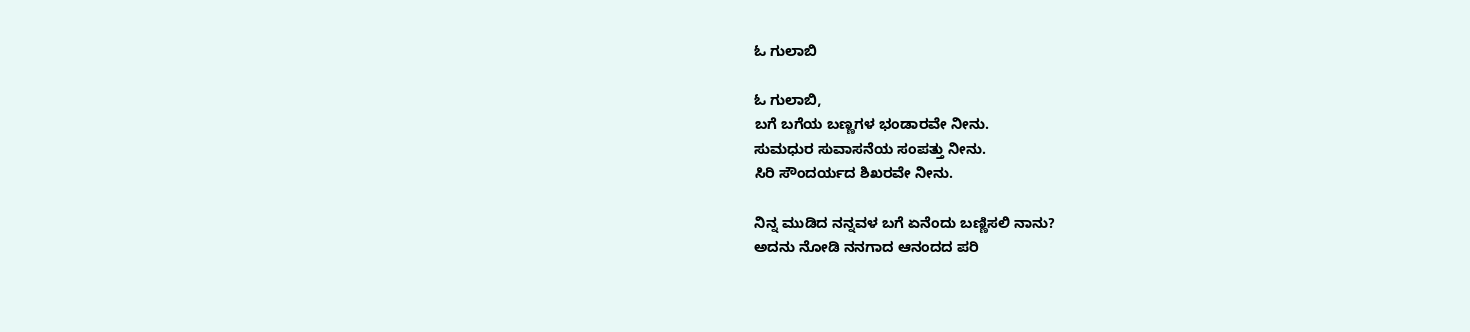ಓ ಗುಲಾಬಿ

ಓ ಗುಲಾಬಿ,
ಬಗೆ ಬಗೆಯ ಬಣ್ಣಗಳ ಭಂಡಾರವೇ ನೀನು.
ಸುಮಧುರ ಸುವಾಸನೆಯ ಸಂಪತ್ತು ನೀನು.
ಸಿರಿ ಸೌಂದರ್ಯದ ಶಿಖರವೇ ನೀನು.

ನಿನ್ನ ಮುಡಿದ ನನ್ನವಳ ಬಗೆ ಏನೆಂದು ಬಣ್ಣಿಸಲಿ ನಾನು?
ಅದನು ನೋಡಿ ನನಗಾದ ಆನಂದದ ಪರಿ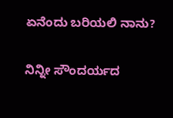ಏನೆಂದು ಬರಿಯಲಿ ನಾನು?

ನಿನ್ನೀ ಸೌಂದರ್ಯದ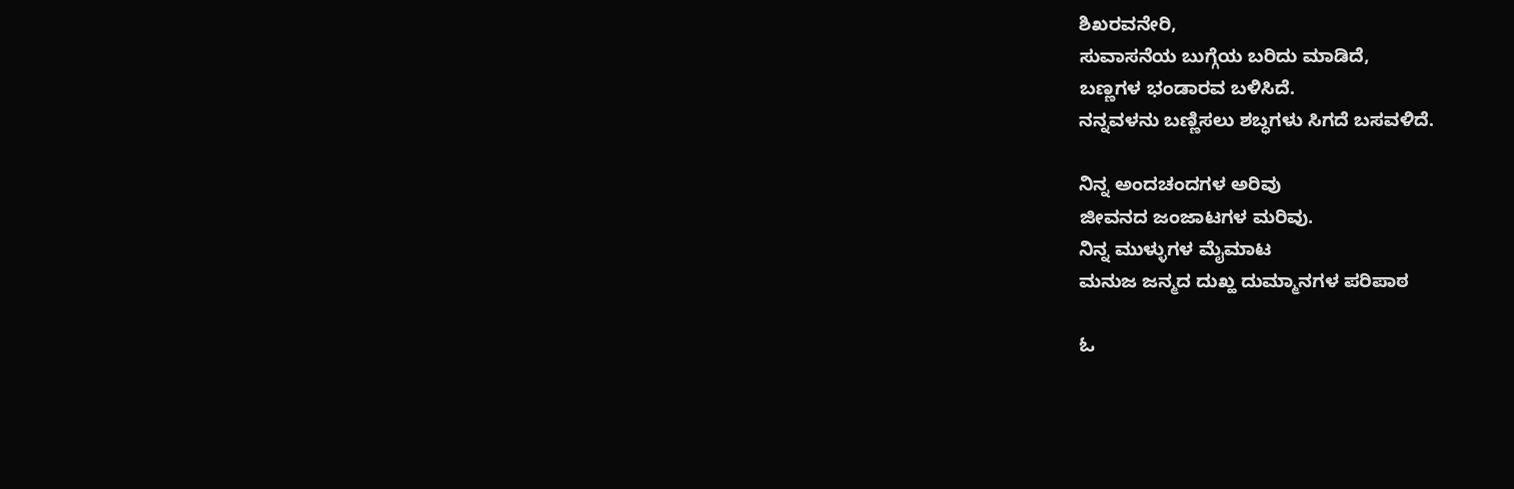ಶಿಖರವನೇರಿ,
ಸುವಾಸನೆಯ ಬುಗ್ಗೆಯ ಬರಿದು ಮಾಡಿದೆ,
ಬಣ್ಣಗಳ ಭಂಡಾರವ ಬಳಿಸಿದೆ.
ನನ್ನವಳನು ಬಣ್ಣಿಸಲು ಶಬ್ಧಗಳು ಸಿಗದೆ ಬಸವಳಿದೆ.

ನಿನ್ನ ಅಂದಚಂದಗಳ ಅರಿವು
ಜೀವನದ ಜಂಜಾಟಗಳ ಮರಿವು.
ನಿನ್ನ ಮುಳ್ಳುಗಳ ಮೈಮಾಟ
ಮನುಜ ಜನ್ಮದ ದುಖ್ಹ ದುಮ್ಮಾನಗಳ ಪರಿಪಾಠ

ಓ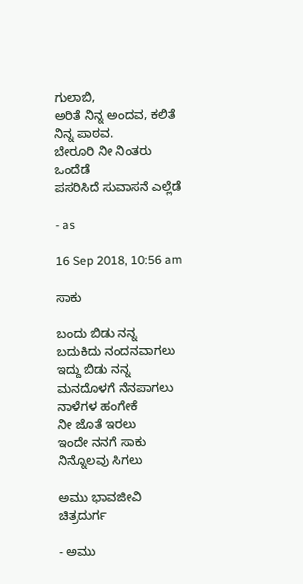ಗುಲಾಬಿ,
ಅರಿತೆ ನಿನ್ನ ಅಂದವ, ಕಲಿತೆ ನಿನ್ನ ಪಾಠವ.
ಬೇರೂರಿ ನೀ ನಿಂತರು ಒಂದೆಡೆ
ಪಸರಿಸಿದೆ ಸುವಾಸನೆ ಎಲ್ಲೆಡೆ

- as

16 Sep 2018, 10:56 am

ಸಾಕು

ಬಂದು ಬಿಡು ನನ್ನ
ಬದುಕಿದು ನಂದನವಾಗಲು
ಇದ್ದು ಬಿಡು ನನ್ನ
ಮನದೊಳಗೆ ನೆನಪಾಗಲು
ನಾಳೆಗಳ ಹಂಗೇಕೆ
ನೀ ಜೊತೆ ಇರಲು
ಇಂದೇ ನನಗೆ ಸಾಕು
ನಿನ್ನೊಲವು ಸಿಗಲು

ಅಮು ಭಾವಜೀವಿ
ಚಿತ್ರದುರ್ಗ

- ಅಮು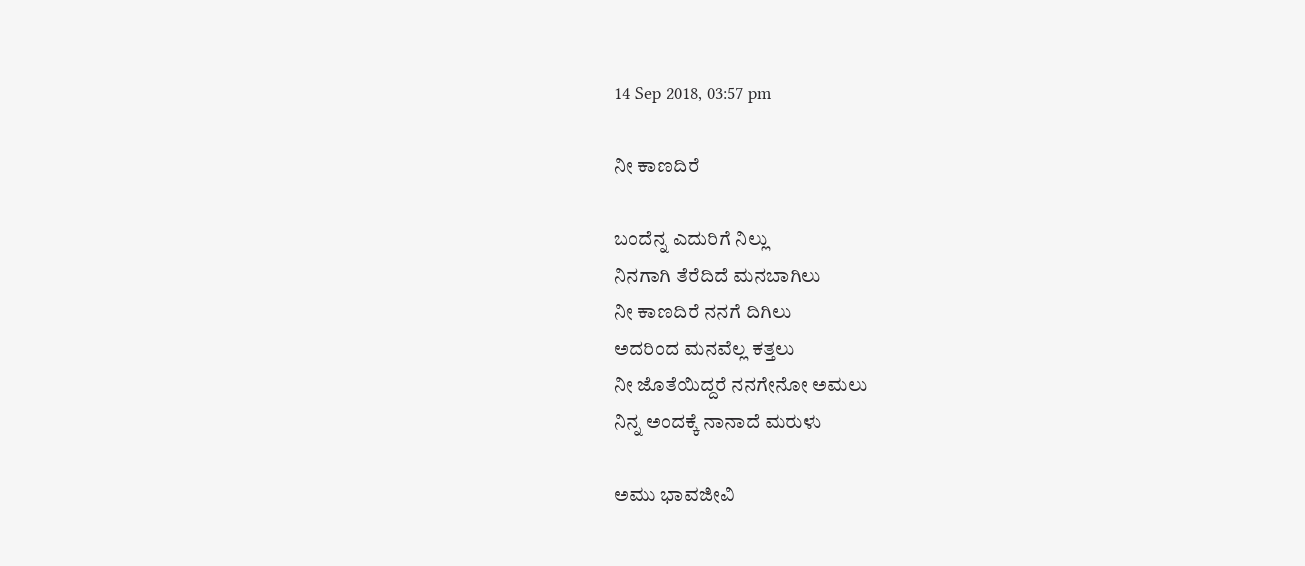14 Sep 2018, 03:57 pm

ನೀ ಕಾಣದಿರೆ

ಬಂದೆನ್ನ ಎದುರಿಗೆ ನಿಲ್ಲು
ನಿನಗಾಗಿ ತೆರೆದಿದೆ ಮನಬಾಗಿಲು
ನೀ ಕಾಣದಿರೆ ನನಗೆ ದಿಗಿಲು
ಅದರಿಂದ ಮನವೆಲ್ಲ ಕತ್ತಲು
ನೀ ಜೊತೆಯಿದ್ದರೆ ನನಗೇನೋ ಅಮಲು
ನಿನ್ನ ಅಂದಕ್ಕೆ ನಾನಾದೆ ಮರುಳು

ಅಮು ಭಾವಜೀವಿ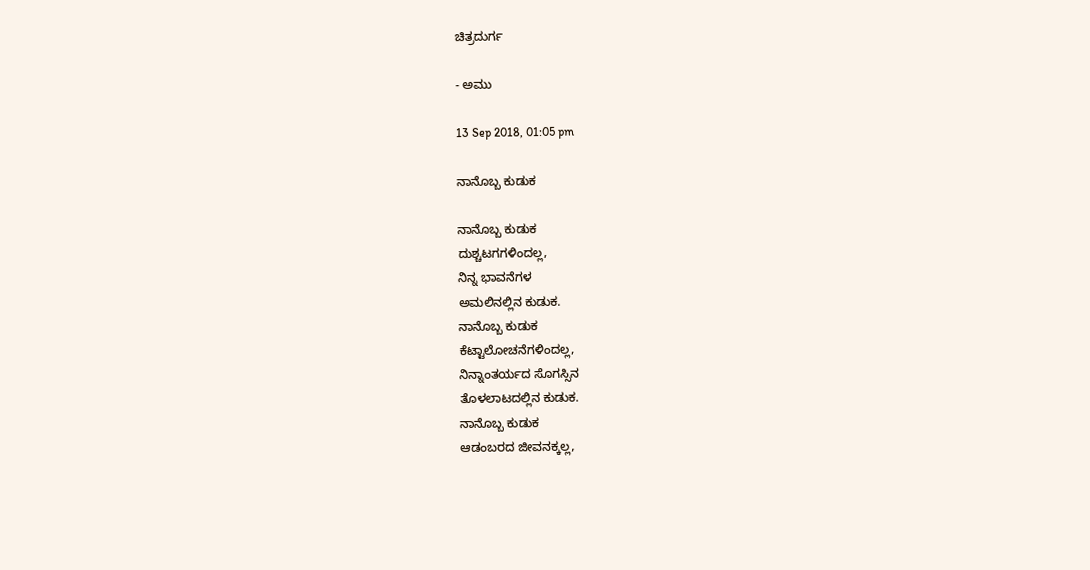ಚಿತ್ರದುರ್ಗ

- ಅಮು

13 Sep 2018, 01:05 pm

ನಾನೊಬ್ಬ ಕುಡುಕ

ನಾನೊಬ್ಬ ಕುಡುಕ
ದುಶ್ಚಟಗಗಳಿಂದಲ್ಲ,
ನಿನ್ನ ಭಾವನೆಗಳ
ಅಮಲಿನಲ್ಲಿನ ಕುಡುಕ.
ನಾನೊಬ್ಬ ಕುಡುಕ
ಕೆಟ್ಟಾಲೋಚನೆಗಳಿಂದಲ್ಲ,
ನಿನ್ನಾಂತರ್ಯದ ಸೊಗಸ್ಸಿನ
ತೊಳಲಾಟದಲ್ಲಿನ ಕುಡುಕ.
ನಾನೊಬ್ಬ ಕುಡುಕ
ಆಡಂಬರದ ಜೀವನಕ್ಕಲ್ಲ,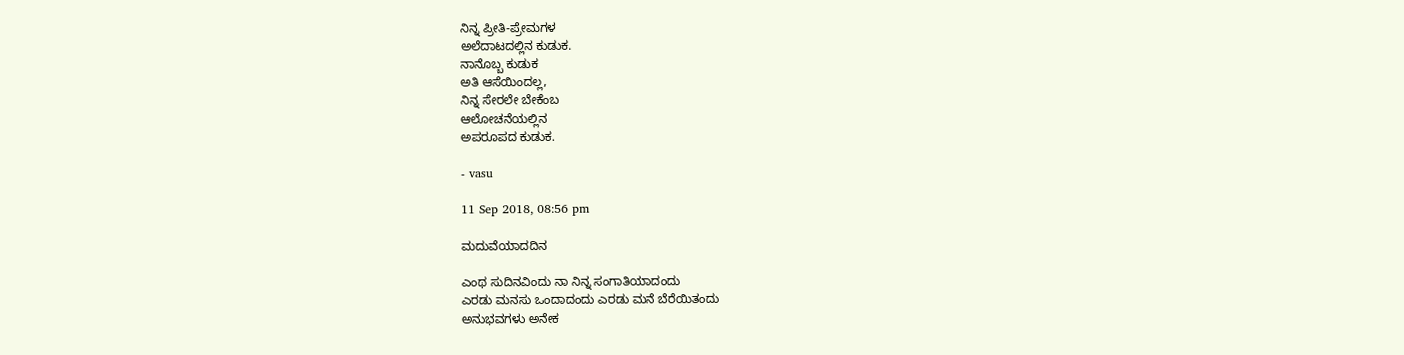ನಿನ್ನ ಪ್ರೀತಿ-ಪ್ರೇಮಗಳ
ಅಲೆದಾಟದಲ್ಲಿನ ಕುಡುಕ.
ನಾನೊಬ್ಬ ಕುಡುಕ
ಅತಿ ಆಸೆಯಿಂದಲ್ಲ,
ನಿನ್ನ ಸೇರಲೇ ಬೇಕೆಂಬ
ಆಲೋಚನೆಯಲ್ಲಿನ
ಅಪರೂಪದ ಕುಡುಕ.

- vasu

11 Sep 2018, 08:56 pm

ಮದುವೆಯಾದದಿನ

ಎಂಥ ಸುದಿನವಿಂದು ನಾ ನಿನ್ನ ಸಂಗಾತಿಯಾದಂದು
ಎರಡು ಮನಸು ಒಂದಾದಂದು ಎರಡು ಮನೆ ಬೆರೆಯಿತಂದು
ಅನುಭವಗಳು ಅನೇಕ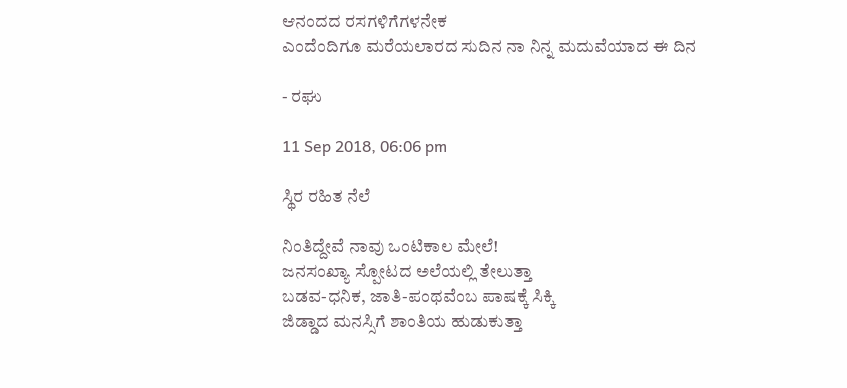ಆನಂದದ ರಸಗಳಿಗೆಗಳನೇಕ
ಎಂದೆಂದಿಗೂ ಮರೆಯಲಾರದ ಸುದಿನ ನಾ ನಿನ್ನ ಮದುವೆಯಾದ ಈ ದಿನ

- ರಘು

11 Sep 2018, 06:06 pm

ಸ್ಥಿರ ರಹಿತ ನೆಲೆ

ನಿಂತಿದ್ದೇವೆ ನಾವು ಒಂಟಿಕಾಲ ಮೇಲೆ!
ಜನಸಂಖ್ಯಾ ಸ್ಪೋಟದ ಅಲೆಯಲ್ಲಿ ತೇಲುತ್ತಾ
ಬಡವ-ಧನಿಕ, ಜಾತಿ-ಪಂಥವೆಂಬ ಪಾಷಕ್ಕೆ ಸಿಕ್ಕಿ
ಜಿಡ್ಡಾದ ಮನಸ್ಸಿಗೆ ಶಾಂತಿಯ ಹುಡುಕುತ್ತಾ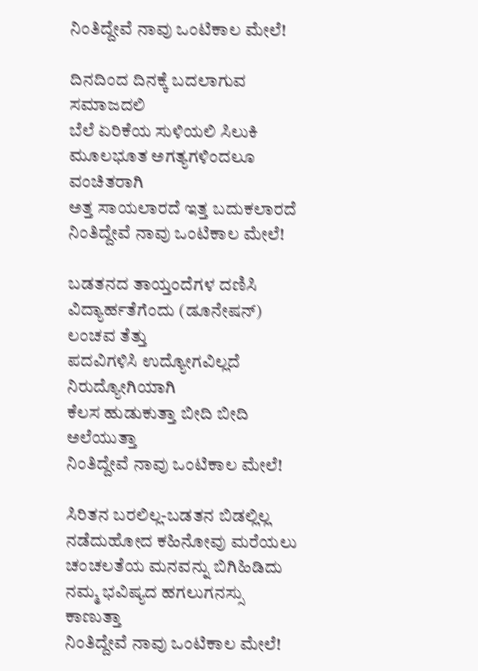ನಿಂತಿದ್ದೇವೆ ನಾವು ಒಂಟಿಕಾಲ ಮೇಲೆ!

ದಿನದಿಂದ ದಿನಕ್ಕೆ ಬದಲಾಗುವ ಸಮಾಜದಲಿ
ಬೆಲೆ ಏರಿಕೆಯ ಸುಳಿಯಲಿ ಸಿಲುಕಿ
ಮೂಲಭೂತ ಅಗತ್ಯಗಳಿಂದಲೂ ವಂಚಿತರಾಗಿ
ಅತ್ತ ಸಾಯಲಾರದೆ ಇತ್ತ ಬದುಕಲಾರದೆ
ನಿಂತಿದ್ದೇವೆ ನಾವು ಒಂಟಿಕಾಲ ಮೇಲೆ!

ಬಡತನದ ತಾಯ್ತಂದೆಗಳ ದಣಿಸಿ
ವಿದ್ಯಾರ್ಹತೆಗೆಂದು (ಡೂನೇಷನ್) ಲಂಚವ ತೆತ್ತು
ಪದವಿಗಳಿಸಿ ಉದ್ಯೋಗವಿಲ್ಲದೆ
ನಿರುದ್ಯೋಗಿಯಾಗಿ
ಕೆಲಸ ಹುಡುಕುತ್ತಾ ಬೀದಿ ಬೀದಿ ಅಲೆಯುತ್ತಾ
ನಿಂತಿದ್ದೇವೆ ನಾವು ಒಂಟಿಕಾಲ ಮೇಲೆ!

ಸಿರಿತನ ಬರಲಿಲ್ಲ-ಬಡತನ ಬಿಡಲ್ಲಿಲ್ಲ
ನಡೆದುಹೋದ ಕಹಿನೋವು ಮರೆಯಲು
ಚಂಚಲತೆಯ ಮನವನ್ನು ಬಿಗಿಹಿಡಿದು
ನಮ್ಮ ಭವಿಷ್ಯದ ಹಗಲುಗನಸ್ಸು ಕಾಣುತ್ತಾ
ನಿಂತಿದ್ದೇವೆ ನಾವು ಒಂಟಿಕಾಲ ಮೇಲೆ!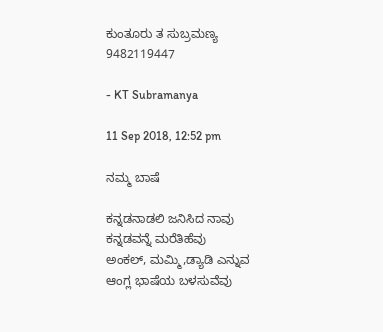ಕುಂತೂರು ತ ಸುಬ್ರಮಣ್ಯ
9482119447

- KT Subramanya

11 Sep 2018, 12:52 pm

ನಮ್ಮ ಬಾಷೆ

ಕನ್ನಡನಾಡಲಿ ಜನಿಸಿದ ನಾವು
ಕನ್ನಡವನ್ನೆ ಮರೆತಿಹೆವು
ಅಂಕಲ್, ಮಮ್ಮಿ,ಡ್ಯಾಡಿ ಎನ್ನುವ
ಆಂಗ್ಲ ಭಾಷೆಯ ಬಳಸುವೆವು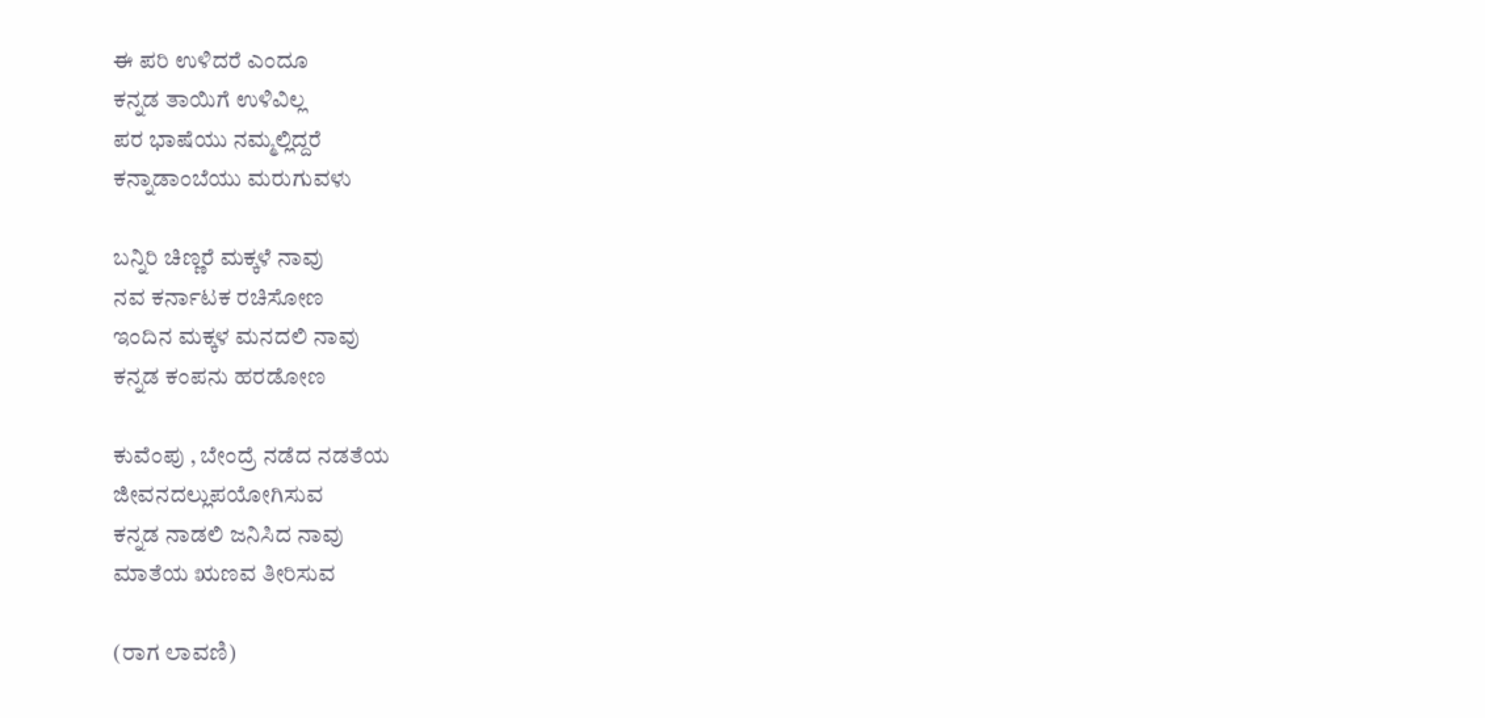ಈ ಪರಿ ಉಳಿದರೆ ಎಂದೂ
ಕನ್ನಡ ತಾಯಿಗೆ ಉಳಿವಿಲ್ಲ
ಪರ ಭಾಷೆಯು ನಮ್ಮಲ್ಲಿದ್ದರೆ
ಕನ್ನಾಡಾಂಬೆಯು ಮರುಗುವಳು

ಬನ್ನಿರಿ ಚಿಣ್ಣರೆ ಮಕ್ಕಳೆ ನಾವು
ನವ ಕರ್ನಾಟಕ ರಚಿಸೋಣ
ಇಂದಿನ ಮಕ್ಕಳ ಮನದಲಿ ನಾವು
ಕನ್ನಡ ಕಂಪನು ಹರಡೋಣ

ಕುವೆಂಪು , ಬೇಂದ್ರೆ ನಡೆದ ನಡತೆಯ
ಜೀವನದಲ್ಲುಪಯೋಗಿಸುವ
ಕನ್ನಡ ನಾಡಲಿ ಜನಿಸಿದ ನಾವು
ಮಾತೆಯ ಋಣವ ತೀರಿಸುವ

(ರಾಗ ಲಾವಣಿ)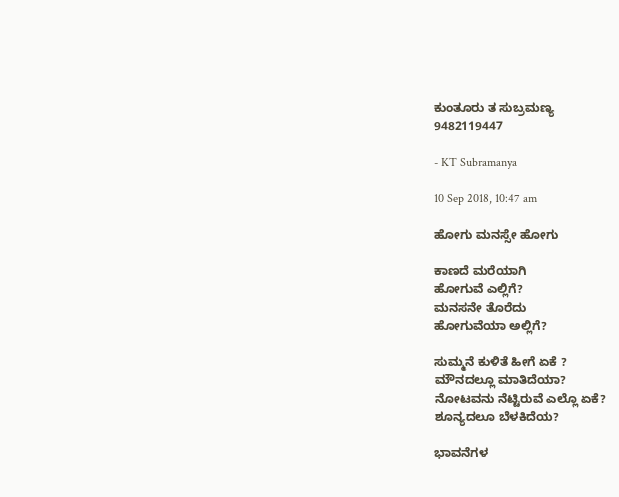ಕುಂತೂರು ತ ಸುಬ್ರಮಣ್ಯ
9482119447

- KT Subramanya

10 Sep 2018, 10:47 am

ಹೋಗು ಮನಸ್ಸೇ ಹೋಗು

ಕಾಣದೆ ಮರೆಯಾಗಿ
ಹೋಗುವೆ ಎಲ್ಲಿಗೆ?
ಮನಸನೇ ತೊರೆದು
ಹೋಗುವೆಯಾ ಅಲ್ಲಿಗೆ?

ಸುಮ್ಮನೆ ಕುಳಿತೆ ಹೀಗೆ ಏಕೆ ?
ಮೌನದಲ್ಲೂ ಮಾತಿದೆಯಾ?
ನೋಟವನು ನೆಟ್ಟಿರುವೆ ಎಲ್ಲೊ ಏಕೆ?
ಶೂನ್ಯದಲೂ ಬೆಳಕಿದೆಯ?

ಭಾವನೆಗಳ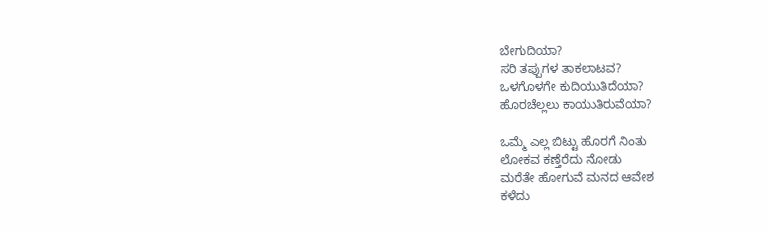ಬೇಗುದಿಯಾ?
ಸರಿ ತಪ್ಪುಗಳ ತಾಕಲಾಟವ?
ಒಳಗೊಳಗೇ ಕುದಿಯುತಿದೆಯಾ?
ಹೊರಚೆಲ್ಲಲು ಕಾಯುತಿರುವೆಯಾ?

ಒಮ್ಮೆ ಎಲ್ಲ ಬಿಟ್ಟು ಹೊರಗೆ ನಿಂತು
ಲೋಕವ ಕಣ್ತೆರೆದು ನೋಡು
ಮರೆತೇ ಹೋಗುವೆ ಮನದ ಆವೇಶ
ಕಳೆದು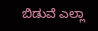ಬಿಡುವೆ ಎಲ್ಲಾ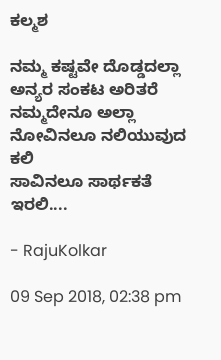ಕಲ್ಮಶ

ನಮ್ಮ ಕಷ್ಟವೇ ದೊಡ್ಡದಲ್ಲಾ
ಅನ್ಯರ ಸಂಕಟ ಅರಿತರೆ
ನಮ್ಮದೇನೂ ಅಲ್ಲಾ
ನೋವಿನಲೂ ನಲಿಯುವುದ ಕಲಿ
ಸಾವಿನಲೂ ಸಾರ್ಥಕತೆ ಇರಲಿ....

- RajuKolkar

09 Sep 2018, 02:38 pm